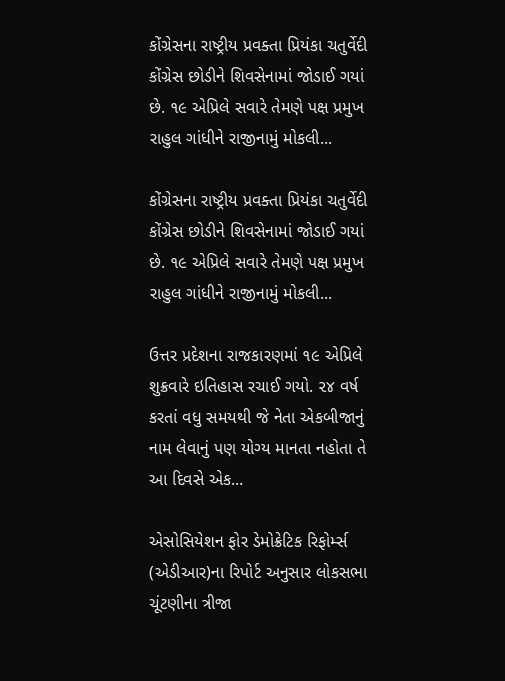કોંગ્રેસના રાષ્ટ્રીય પ્રવક્તા પ્રિયંકા ચતુર્વેદી કોંગ્રેસ છોડીને શિવસેનામાં જોડાઈ ગયાં છે. ૧૯ એપ્રિલે સવારે તેમણે પક્ષ પ્રમુખ રાહુલ ગાંધીને રાજીનામું મોકલી...

કોંગ્રેસના રાષ્ટ્રીય પ્રવક્તા પ્રિયંકા ચતુર્વેદી કોંગ્રેસ છોડીને શિવસેનામાં જોડાઈ ગયાં છે. ૧૯ એપ્રિલે સવારે તેમણે પક્ષ પ્રમુખ રાહુલ ગાંધીને રાજીનામું મોકલી...

ઉત્તર પ્રદેશના રાજકારણમાં ૧૯ એપ્રિલે શુક્રવારે ઇતિહાસ રચાઈ ગયો. ૨૪ વર્ષ કરતાં વધુ સમયથી જે નેતા એકબીજાનું નામ લેવાનું પણ યોગ્ય માનતા નહોતા તે આ દિવસે એક...

એસોસિયેશન ફોર ડેમોક્રેટિક રિફોર્મ્સ (એડીઆર)ના રિપોર્ટ અનુસાર લોકસભા ચૂંટણીના ત્રીજા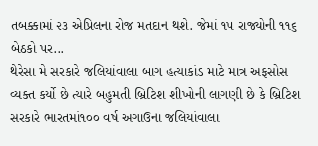તબક્કામાં ૨૩ એપ્રિલના રોજ મતદાન થશે. જેમાં ૧૫ રાજ્યોની ૧૧૬ બેઠકો પર...
થેરેસા મે સરકારે જલિયાંવાલા બાગ હત્યાકાંડ માટે માત્ર અફસોસ વ્યક્ત કર્યો છે ત્યારે બહુમતી બ્રિટિશ શીખોની લાગણી છે કે બ્રિટિશ સરકારે ભારતમાં૧૦૦ વર્ષ અગાઉના જલિયાંવાલા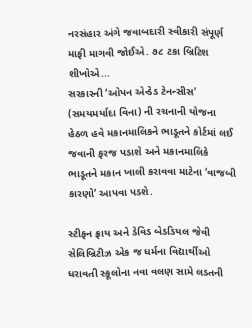નરસંહાર અંગે જવાબદારી સ્વીકારી સંપૂર્ણ માફી માગવી જોઈએ. ૭૮ ટકા બ્રિટિશ શીખોએ...
સરકારની ‘ઓપન એન્ડેડ ટેનન્સીસ’ (સમયમર્યાદા વિના) ની રચનાની યોજના હેઠળ હવે મકાનમાલિકને ભાડૂતને કોર્ટમાં લઈ જવાની ફરજ પડાશે અને મકાનમાલિકે ભાડૂતને મકાન ખાલી કરાવવા માટેના ‘વાજબી કારણો’ આપવા પડશે.

સ્ટીફન ફ્રાય અને ડેવિડ બેડડિયલ જેવી સેલિબ્રિટીઝ એક જ ધર્મના વિદ્યાર્થીઓ ધરાવતી સ્કૂલોના નવા વલણ સામે લડતની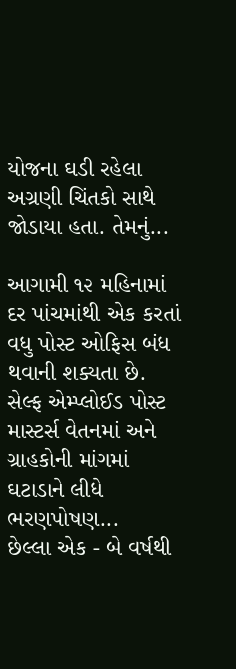યોજના ઘડી રહેલા અગ્રણી ચિંતકો સાથે જોડાયા હતા. તેમનું...

આગામી ૧૨ મહિનામાં દર પાંચમાંથી એક કરતાં વધુ પોસ્ટ ઓફિસ બંધ થવાની શક્યતા છે. સેલ્ફ એમ્પ્લોઈડ પોસ્ટ માસ્ટર્સ વેતનમાં અને ગ્રાહકોની માંગમાં ઘટાડાને લીધે ભરણપોષણ...
છેલ્લા એક - બે વર્ષથી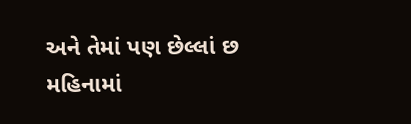અને તેમાં પણ છેલ્લાં છ મહિનામાં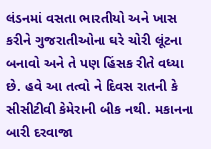લંડનમાં વસતા ભારતીયો અને ખાસ કરીને ગુજરાતીઓના ઘરે ચોરી લૂંટના બનાવો અને તે પણ હિંસક રીતે વધ્યા છે. હવે આ તત્વો ને દિવસ રાતની કે સીસીટીવી કેમેરાની બીક નથી. મકાનના બારી દરવાજા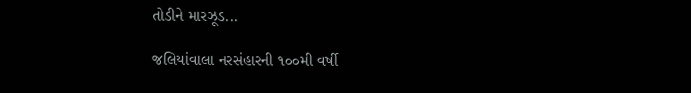તોડીને મારઝૂડ...

જલિયાંવાલા નરસંહારની ૧૦૦મી વર્ષી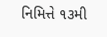નિમિત્તે ૧૩મી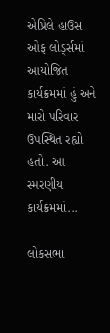એપ્રિલે હાઉસ ઓફ લોર્ડ્સમાં આયોજિત કાર્યક્રમમાં હું અને મારો પરિવાર ઉપસ્થિત રહ્યો હતો. આ સ્મરણીય કાર્યક્રમમાં...

લોકસભા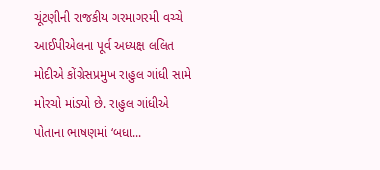ચૂંટણીની રાજકીય ગરમાગરમી વચ્ચે આઈપીએલના પૂર્વ અધ્યક્ષ લલિત મોદીએ કોંગ્રેસપ્રમુખ રાહુલ ગાંધી સામે મોરચો માંડ્યો છે. રાહુલ ગાંધીએ પોતાના ભાષણમાં ‘બધા...